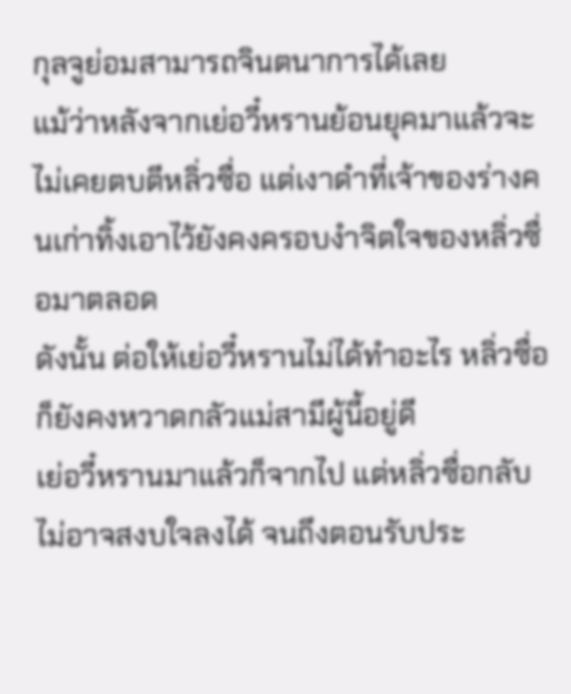กุลจูย่อมสามารถจินตนาการได้เลย
แม้ว่าหลังจากเย่อวี๋หรานย้อนยุคมาแล้วจะไม่เคยตบตีหลิ่วซื่อ แต่เงาดำที่เจ้าของร่างคนเก่าทิ้งเอาไว้ยังคงครอบงำจิตใจของหลิ่วซื่อมาตลอด
ดังนั้น ต่อให้เย่อวี๋หรานไม่ได้ทำอะไร หลิ่วซื่อก็ยังคงหวาดกลัวแม่สามีผู้นี้อยู่ดี
เย่อวี๋หรานมาแล้วก็จากไป แต่หลิ่วซื่อกลับไม่อาจสงบใจลงได้ จนถึงตอนรับประ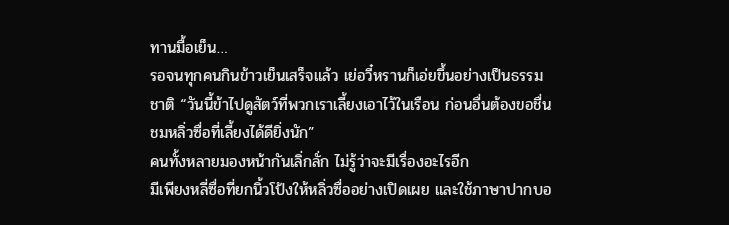ทานมื้อเย็น…
รอจนทุกคนกินข้าวเย็นเสร็จแล้ว เย่อวี๋หรานก็เอ่ยขึ้นอย่างเป็นธรรมชาติ “วันนี้ข้าไปดูสัตว์ที่พวกเราเลี้ยงเอาไว้ในเรือน ก่อนอื่นต้องขอชื่นชมหลิ่วซื่อที่เลี้ยงได้ดียิ่งนัก”
คนทั้งหลายมองหน้ากันเลิ่กลั่ก ไม่รู้ว่าจะมีเรื่องอะไรอีก
มีเพียงหลี่ซื่อที่ยกนิ้วโป้งให้หลิ่วซื่ออย่างเปิดเผย และใช้ภาษาปากบอ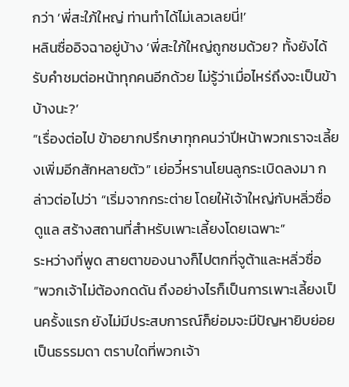กว่า ‘พี่สะใภ้ใหญ่ ท่านทำได้ไม่เลวเลยนี่!’
หลินซื่ออิจฉาอยู่บ้าง ‘พี่สะใภ้ใหญ่ถูกชมด้วย? ทั้งยังได้รับคำชมต่อหน้าทุกคนอีกด้วย ไม่รู้ว่าเมื่อไหร่ถึงจะเป็นข้าบ้างนะ?’
“เรื่องต่อไป ข้าอยากปรึกษาทุกคนว่าปีหน้าพวกเราจะเลี้ยงเพิ่มอีกสักหลายตัว” เย่อวี๋หรานโยนลูกระเบิดลงมา กล่าวต่อไปว่า “เริ่มจากกระต่าย โดยให้เจ้าใหญ่กับหลิ่วซื่อดูแล สร้างสถานที่สำหรับเพาะเลี้ยงโดยเฉพาะ”
ระหว่างที่พูด สายตาของนางก็ไปตกที่จูต้าและหลิ่วซื่อ
“พวกเจ้าไม่ต้องกดดัน ถึงอย่างไรก็เป็นการเพาะเลี้ยงเป็นครั้งแรก ยังไม่มีประสบการณ์ก็ย่อมจะมีปัญหายิบย่อยเป็นธรรมดา ตราบใดที่พวกเจ้า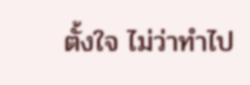ตั้งใจ ไม่ว่าทำไป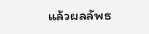แล้วผลลัพธ